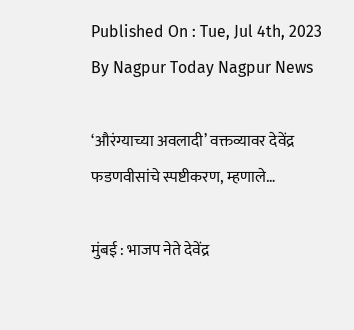Published On : Tue, Jul 4th, 2023
By Nagpur Today Nagpur News

‘औरंग्याच्या अवलादी’ वक्तव्यावर देवेंद्र फडणवीसांचे स्पष्टीकरण, म्हणाले…

मुंबई : भाजप नेते देवेंद्र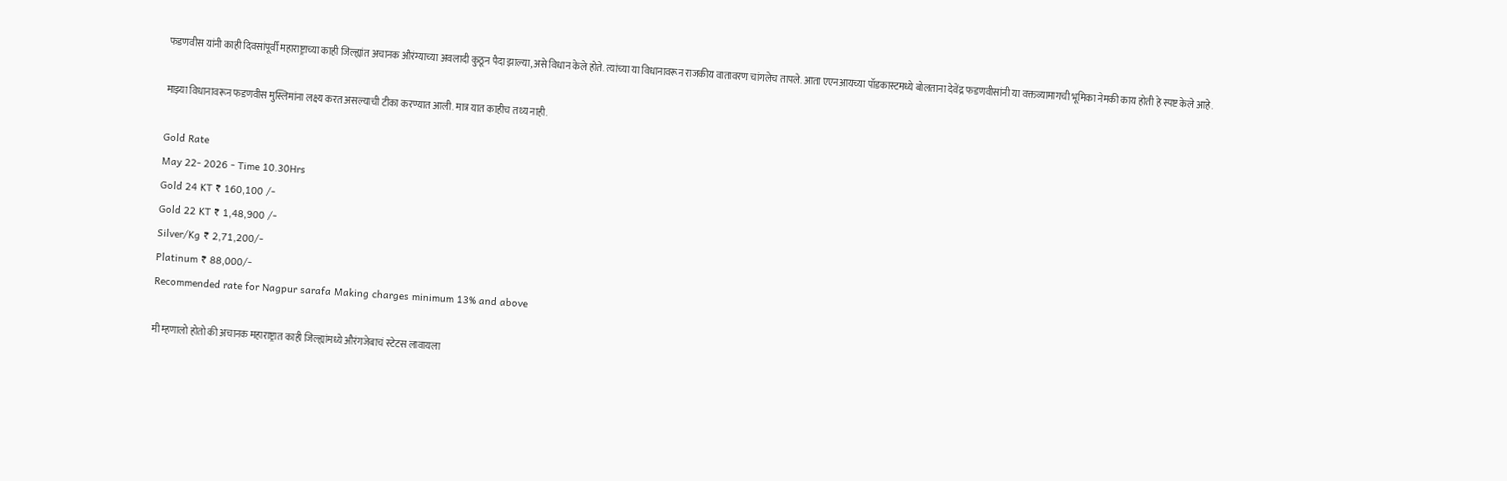फडणवीस यांनी काही दिवसांपूर्वी महाराष्ट्राच्या काही जिल्ह्यांत अचानक औरंग्याच्या अवलादी कुठून पैदा झाल्या,असे विधान केले होते. त्यांच्या या विधानावरून राजकीय वातावरण चांगलेच तापले. आता एएनआयच्या पॉडकास्टमध्ये बोलताना देवेंद्र फडणवीसांनी या वक्तव्यामागची भूमिका नेमकी काय होती हे स्पष्ट केले आहे.

माझ्या विधानावरून फडणवीस मुस्लिमांना लक्ष्य करत असल्याची टीका करण्यात आली. मात्र यात काहीच तथ्य नाही.

Gold Rate
May 22- 2026 - Time 10.30Hrs
Gold 24 KT ₹ 160,100 /-
Gold 22 KT ₹ 1,48,900 /-
Silver/Kg ₹ 2,71,200/-
Platinum ₹ 88,000/-
Recommended rate for Nagpur sarafa Making charges minimum 13% and above

मी म्हणालो होतो की अचानक महाराष्ट्रात काही जिल्ह्यांमध्ये औरंगजेबाचं स्टेटस लावायला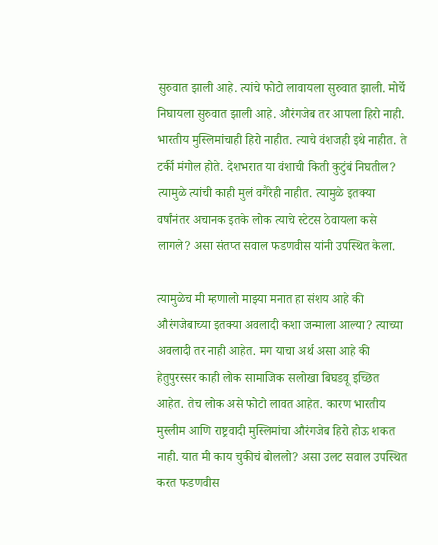सुरुवात झाली आहे. त्यांचे फोटो लावायला सुरुवात झाली. मोर्चे निघायला सुरुवात झाली आहे. औरंगजेब तर आपला हिरो नाही. भारतीय मुस्लिमांचाही हिरो नाहीत. त्याचे वंशजही इथे नाहीत. ते टर्की मंगोल होते. देशभरात या वंशाची किती कुटुंबं निघतील? त्यामुळे त्यांची काही मुलं वगैरेही नाहीत. त्यामुळे इतक्या वर्षांनंतर अचानक इतके लोक त्याचे स्टेटस ठेवायला कसे लागले? असा संतप्त सवाल फडणवीस यांनी उपस्थित केला.

त्यामुळेच मी म्हणालो माझ्या मनात हा संशय आहे की औरंगजेबाच्या इतक्या अवलादी कशा जन्माला आल्या? त्याच्या अवलादी तर नाही आहेत. मग याचा अर्थ असा आहे की हेतुपुरस्सर काही लोक सामाजिक सलोखा बिघडवू इच्छित आहेत. तेच लोक असे फोटो लावत आहेत. कारण भारतीय मुस्लीम आणि राष्ट्रवादी मुस्लिमांचा औरंगजेब हिरो होऊ शकत नाही. यात मी काय चुकीचं बोललो? असा उलट सवाल उपस्थित करत फडणवीस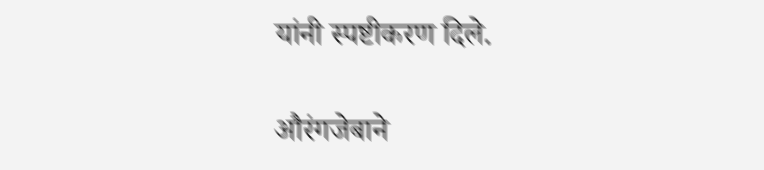यांनी स्पष्टीकरण दिले.

औरंगजेबाने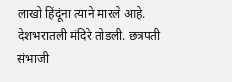लाखो हिंदूंना त्याने मारले आहे. देशभरातली मंदिरे तोडली. छत्रपती संभाजी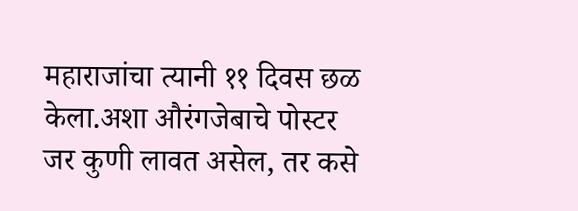महाराजांचा त्यानी ११ दिवस छळ केला.अशा औरंगजेबाचे पोस्टर जर कुणी लावत असेल, तर कसे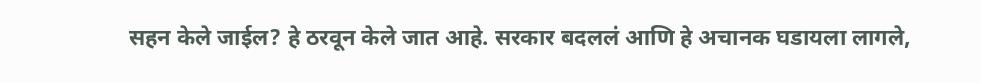सहन केले जाईल? हे ठरवून केले जात आहे. सरकार बदललं आणि हे अचानक घडायला लागले,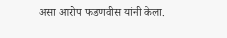असा आरोप फडणवीस यांनी केला.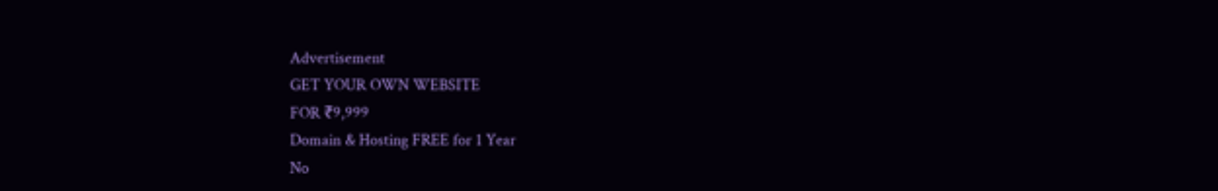Advertisement
GET YOUR OWN WEBSITE
FOR ₹9,999
Domain & Hosting FREE for 1 Year
No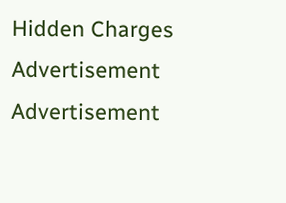Hidden Charges
Advertisement
Advertisement